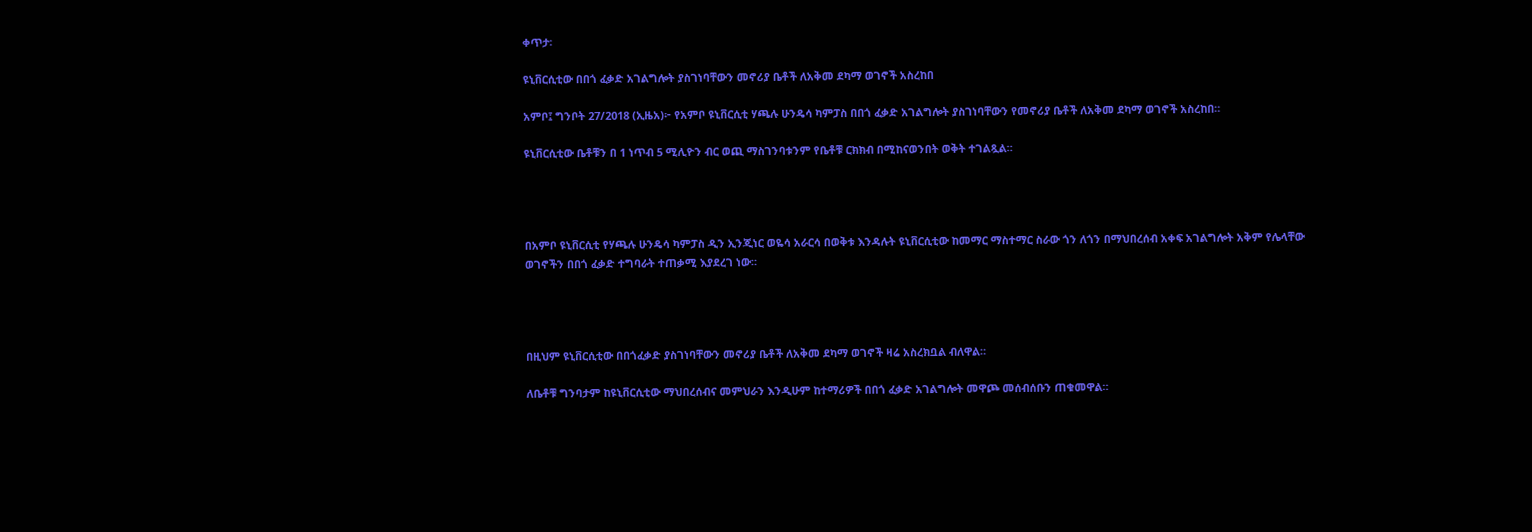ቀጥታ፡

ዩኒቨርሲቲው በበጎ ፈቃድ አገልግሎት ያስገነባቸውን መኖሪያ ቤቶች ለአቅመ ደካማ ወገኖች አስረከበ

አምቦ፤ ግንቦት 27/2018 (ኢዜአ)፦ የአምቦ ዩኒቨርሲቲ ሃጫሉ ሁንዴሳ ካምፓስ በበጎ ፈቃድ አገልግሎት ያስገነባቸውን የመኖሪያ ቤቶች ለአቅመ ደካማ ወገኖች አስረከበ።

ዩኒቨርሲቲው ቤቶቹን በ 1 ነጥብ 5 ሚሊዮን ብር ወጪ ማስገንባቱንም የቤቶቹ ርክክብ በሚከናወንበት ወቅት ተገልጿል።




በአምቦ ዩኒቨርሲቲ የሃጫሉ ሁንዴሳ ካምፓስ ዲን ኢንጂነር ወዬሳ አራርሳ በወቅቱ እንዳሉት ዩኒቨርሲቲው ከመማር ማስተማር ስራው ጎን ለጎን በማህበረሰብ አቀፍ አገልግሎት አቅም የሌላቸው ወገኖችን በበጎ ፈቃድ ተግባራት ተጠቃሚ እያደረገ ነው።




በዚህም ዩኒቨርሲቲው በበጎፈቃድ ያስገነባቸውን መኖሪያ ቤቶች ለአቅመ ደካማ ወገኖች ዛሬ አስረክቧል ብለዋል።

ለቤቶቹ ግንባታም ከዩኒቨርሲቲው ማህበረሰብና መምህራን እንዲሁም ከተማሪዎች በበጎ ፈቃድ አገልግሎት መዋጮ መሰብሰቡን ጠቁመዋል።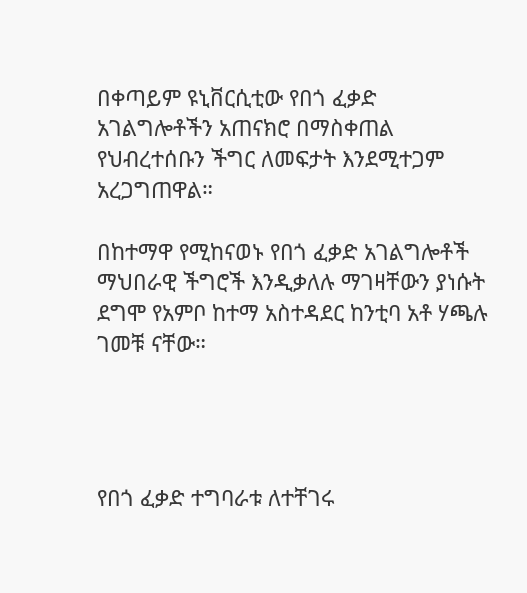በቀጣይም ዩኒቨርሲቲው የበጎ ፈቃድ አገልግሎቶችን አጠናክሮ በማስቀጠል የህብረተሰቡን ችግር ለመፍታት እንደሚተጋም አረጋግጠዋል።

በከተማዋ የሚከናወኑ የበጎ ፈቃድ አገልግሎቶች ማህበራዊ ችግሮች እንዲቃለሉ ማገዛቸውን ያነሱት ደግሞ የአምቦ ከተማ አስተዳደር ከንቲባ አቶ ሃጫሉ ገመቹ ናቸው።




የበጎ ፈቃድ ተግባራቱ ለተቸገሩ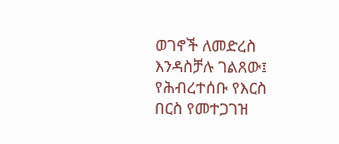ወገኖች ለመድረስ እንዳስቻሉ ገልጸው፤ የሕብረተሰቡ የእርስ በርስ የመተጋገዝ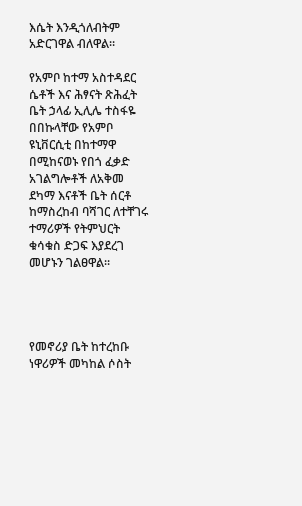እሴት እንዲጎለብትም አድርገዋል ብለዋል።

የአምቦ ከተማ አስተዳደር ሴቶች እና ሕፃናት ጽሕፈት ቤት ኃላፊ ኢሊሌ ተስፋዬ በበኩላቸው የአምቦ ዩኒቨርሲቲ በከተማዋ በሚከናወኑ የበጎ ፈቃድ አገልግሎቶች ለአቅመ ደካማ እናቶች ቤት ሰርቶ ከማስረከብ ባሻገር ለተቸገሩ ተማሪዎች የትምህርት ቁሳቁስ ድጋፍ እያደረገ መሆኑን ገልፀዋል፡፡




የመኖሪያ ቤት ከተረከቡ ነዋሪዎች መካከል ሶስት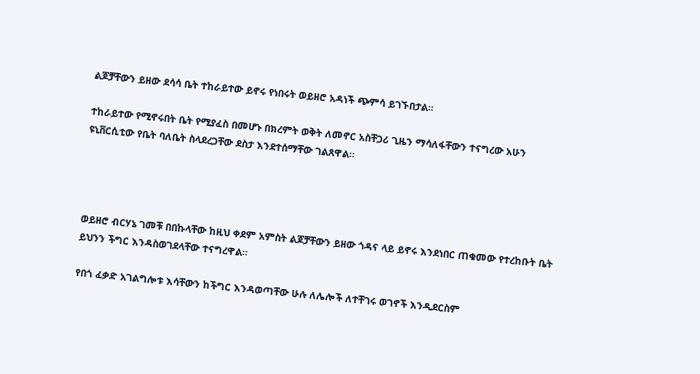ልጆቻቸውን ይዘው ደሳሳ ቤት ተከራይተው ይኖሩ የነበሩት ወይዘሮ አዳነች ጭምሳ ይገኙበታል።

ተከራይተው የሚኖሩበት ቤት የሚያፈስ በመሆኑ በክረምት ወቅት ለመኖር አስቸጋሪ ጊዜን ማሳለፋቸውን ተናግረው አሁን ዩኒቨርሲቲው የቤት ባለቤት ስላደረጋቸው ደስታ እንደተሰማቸው ገልጸዋል።




ወይዘሮ ብርሃኔ ገመቹ በበኩላቸው ከዚህ ቀደም አምስት ልጆቻቸውን ይዘው ጎዳና ላይ ይኖሩ እንደነበር ጠቁመው የተረከቡት ቤት ይህንን ችግር እንዳስወገደላቸው ተናግረዋል።

የበጎ ፈቃድ አገልግሎቱ እሳቸውን ከችግር እንዳወጣቸው ሁሉ ለሌሎች ለተቸገሩ ወገኖች እንዲደርስም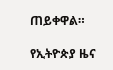ጠይቀዋል።

የኢትዮጵያ ዜና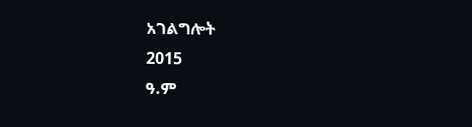አገልግሎት
2015
ዓ.ም